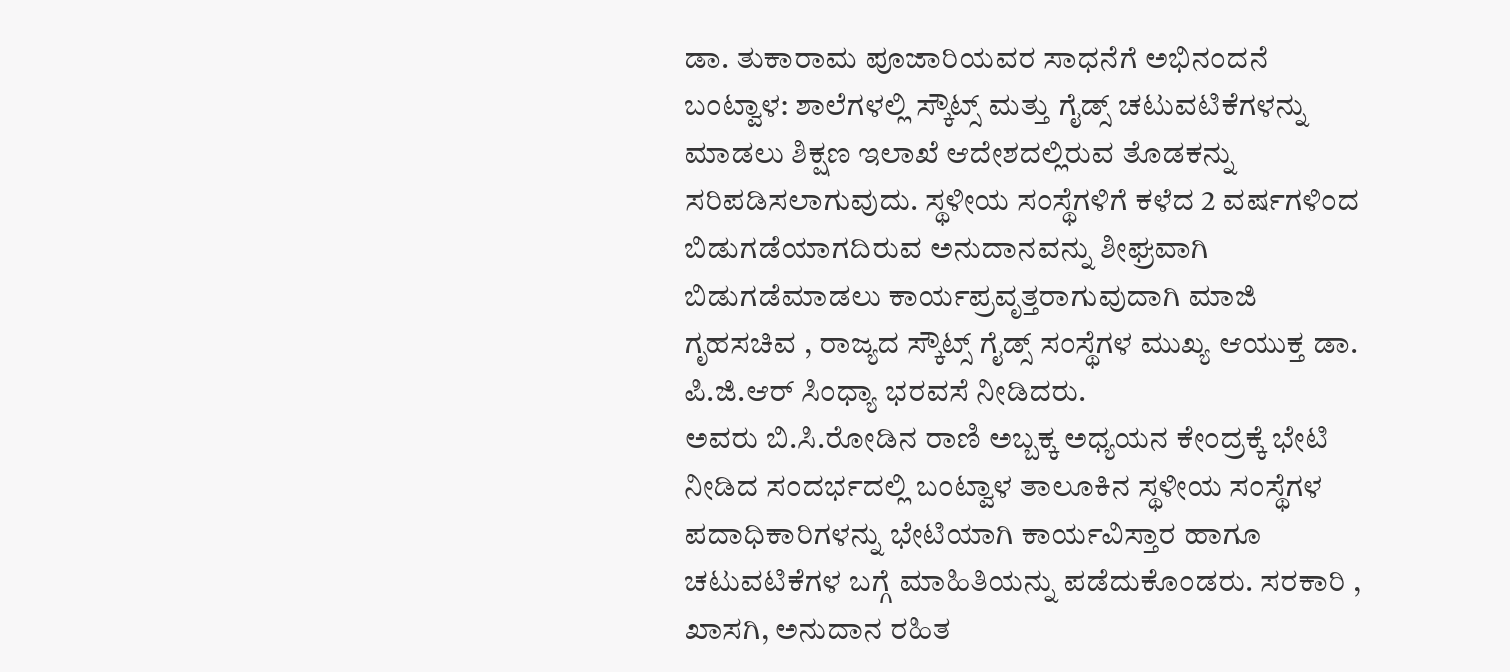ಡಾ. ತುಕಾರಾಮ ಪೂಜಾರಿಯವರ ಸಾಧನೆಗೆ ಅಭಿನಂದನೆ
ಬಂಟ್ವಾಳ: ಶಾಲೆಗಳಲ್ಲಿ ಸ್ಕೌಟ್ಸ್ ಮತ್ತು ಗೈಡ್ಸ್ ಚಟುವಟಿಕೆಗಳನ್ನು ಮಾಡಲು ಶಿಕ್ಷಣ ಇಲಾಖೆ ಆದೇಶದಲ್ಲಿರುವ ತೊಡಕನ್ನು ಸರಿಪಡಿಸಲಾಗುವುದು. ಸ್ಥಳೀಯ ಸಂಸ್ಥೆಗಳಿಗೆ ಕಳೆದ 2 ವರ್ಷಗಳಿಂದ ಬಿಡುಗಡೆಯಾಗದಿರುವ ಅನುದಾನವನ್ನು ಶೀಘ್ರವಾಗಿ ಬಿಡುಗಡೆಮಾಡಲು ಕಾರ್ಯಪ್ರವೃತ್ತರಾಗುವುದಾಗಿ ಮಾಜಿ ಗೃಹಸಚಿವ , ರಾಜ್ಯದ ಸ್ಕೌಟ್ಸ್ ಗೈಡ್ಸ್ ಸಂಸ್ಥೆಗಳ ಮುಖ್ಯ ಆಯುಕ್ತ ಡಾ. ಪಿ.ಜಿ.ಆರ್ ಸಿಂಧ್ಯಾ ಭರವಸೆ ನೀಡಿದರು.
ಅವರು ಬಿ.ಸಿ.ರೋಡಿನ ರಾಣಿ ಅಬ್ಬಕ್ಕ ಅಧ್ಯಯನ ಕೇಂದ್ರಕ್ಕೆ ಭೇಟಿ ನೀಡಿದ ಸಂದರ್ಭದಲ್ಲಿ ಬಂಟ್ವಾಳ ತಾಲೂಕಿನ ಸ್ಥಳೀಯ ಸಂಸ್ಥೆಗಳ ಪದಾಧಿಕಾರಿಗಳನ್ನು ಭೇಟಿಯಾಗಿ ಕಾರ್ಯವಿಸ್ತಾರ ಹಾಗೂ ಚಟುವಟಿಕೆಗಳ ಬಗ್ಗೆ ಮಾಹಿತಿಯನ್ನು ಪಡೆದುಕೊಂಡರು. ಸರಕಾರಿ , ಖಾಸಗಿ, ಅನುದಾನ ರಹಿತ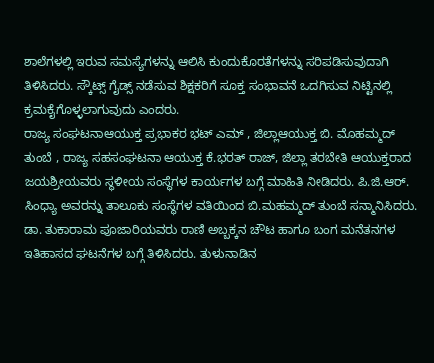ಶಾಲೆಗಳಲ್ಲಿ ಇರುವ ಸಮಸ್ಯೆಗಳನ್ನು ಆಲಿಸಿ ಕುಂದುಕೊರತೆಗಳನ್ನು ಸರಿಪಡಿಸುವುದಾಗಿ ತಿಳಿಸಿದರು. ಸ್ಕೌಟ್ಸ್ ಗೈಡ್ಸ್ ನಡೆಸುವ ಶಿಕ್ಷಕರಿಗೆ ಸೂಕ್ತ ಸಂಭಾವನೆ ಒದಗಿಸುವ ನಿಟ್ಟಿನಲ್ಲಿ ಕ್ರಮಕೈಗೊಳ್ಳಲಾಗುವುದು ಎಂದರು.
ರಾಜ್ಯ ಸಂಘಟನಾಆಯುಕ್ತ ಪ್ರಭಾಕರ ಭಟ್ ಎಮ್ , ಜಿಲ್ಲಾಆಯುಕ್ತ ಬಿ. ಮೊಹಮ್ಮದ್ ತುಂಬೆ , ರಾಜ್ಯ ಸಹಸಂಘಟನಾ ಆಯುಕ್ತ ಕೆ.ಭರತ್ ರಾಜ್, ಜಿಲ್ಲಾ ತರಬೇತಿ ಆಯುಕ್ತರಾದ ಜಯಶ್ರೀಯವರು ಸ್ಥಳೀಯ ಸಂಸ್ಥೆಗಳ ಕಾರ್ಯಗಳ ಬಗ್ಗೆ ಮಾಹಿತಿ ನೀಡಿದರು. ಪಿ.ಜಿ.ಆರ್. ಸಿಂಧ್ಯಾ ಅವರನ್ನು ತಾಲೂಕು ಸಂಸ್ಥೆಗಳ ವತಿಯಿಂದ ಬಿ.ಮಹಮ್ಮದ್ ತುಂಬೆ ಸನ್ಮಾನಿಸಿದರು.
ಡಾ. ತುಕಾರಾಮ ಪೂಜಾರಿಯವರು ರಾಣಿ ಅಬ್ಬಕ್ಕನ ಚೌಟ ಹಾಗೂ ಬಂಗ ಮನೆತನಗಳ ಇತಿಹಾಸದ ಘಟನೆಗಳ ಬಗ್ಗೆ ತಿಳಿಸಿದರು. ತುಳುನಾಡಿನ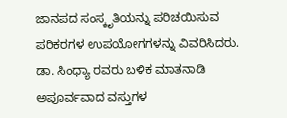ಜಾನಪದ ಸಂಸ್ಕೃತಿಯನ್ನು ಪರಿಚಯಿಸುವ ಪರಿಕರಗಳ ಉಪಯೋಗಗಳನ್ನು ವಿವರಿಸಿದರು. ಡಾ. ಸಿಂಧ್ಯಾ ರವರು ಬಳಿಕ ಮಾತನಾಡಿ ಅಪೂರ್ವವಾದ ವಸ್ತುಗಳ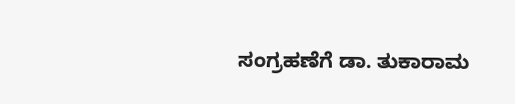ಸಂಗ್ರಹಣೆಗೆ ಡಾ. ತುಕಾರಾಮ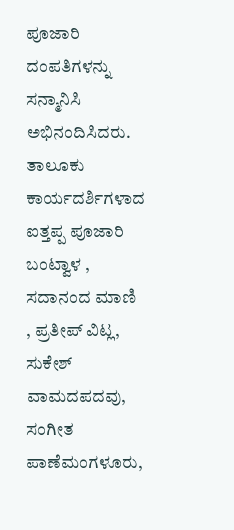ಪೂಜಾರಿ ದಂಪತಿಗಳನ್ನು ಸನ್ಮಾನಿಸಿ ಅಭಿನಂದಿಸಿದರು.
ತಾಲೂಕು ಕಾರ್ಯದರ್ಶಿಗಳಾದ ಐತ್ತಪ್ಪ ಪೂಜಾರಿ ಬಂಟ್ವಾಳ , ಸದಾನಂದ ಮಾಣಿ , ಪ್ರತೀಪ್ ವಿಟ್ಲ, ಸುಕೇಶ್ ವಾಮದಪದವು, ಸಂಗೀತ ಪಾಣೆಮಂಗಳೂರು,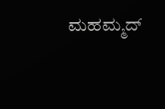ಮಹಮ್ಮದ್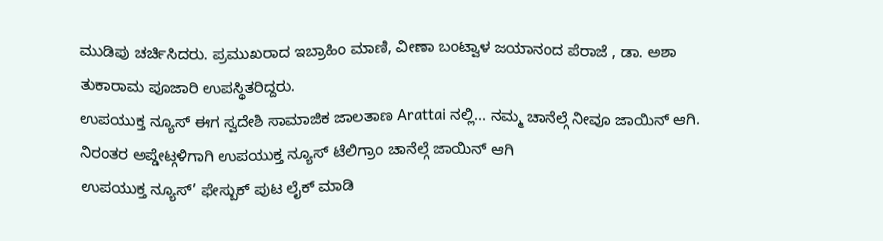ಮುಡಿಪು ಚರ್ಚಿಸಿದರು. ಪ್ರಮುಖರಾದ ಇಬ್ರಾಹಿಂ ಮಾಣಿ, ವೀಣಾ ಬಂಟ್ವಾಳ ಜಯಾನಂದ ಪೆರಾಜೆ , ಡಾ. ಅಶಾ ತುಕಾರಾಮ ಪೂಜಾರಿ ಉಪಸ್ಥಿತರಿದ್ದರು.
ಉಪಯುಕ್ತ ನ್ಯೂಸ್ ಈಗ ಸ್ವದೇಶಿ ಸಾಮಾಜಿಕ ಜಾಲತಾಣ Arattai ನಲ್ಲಿ... ನಮ್ಮ ಚಾನೆಲ್ಗೆ ನೀವೂ ಜಾಯಿನ್ ಆಗಿ.
ನಿರಂತರ ಅಪ್ಡೇಟ್ಗಳಿಗಾಗಿ ಉಪಯುಕ್ತ ನ್ಯೂಸ್ ಟೆಲಿಗ್ರಾಂ ಚಾನೆಲ್ಗೆ ಜಾಯಿನ್ ಆಗಿ
ಉಪಯುಕ್ತ ನ್ಯೂಸ್’ ಫೇಸ್ಬುಕ್ ಪುಟ ಲೈಕ್ ಮಾಡಿ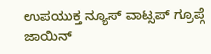ಉಪಯುಕ್ತ ನ್ಯೂಸ್ ವಾಟ್ಸಪ್ ಗ್ರೂಪ್ಗೆ ಜಾಯಿನ್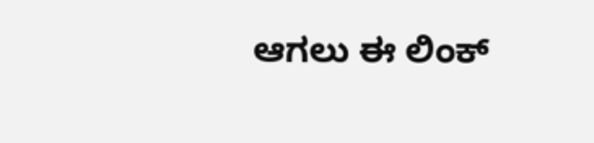ಆಗಲು ಈ ಲಿಂಕ್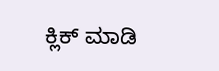ಕ್ಲಿಕ್ ಮಾಡಿ